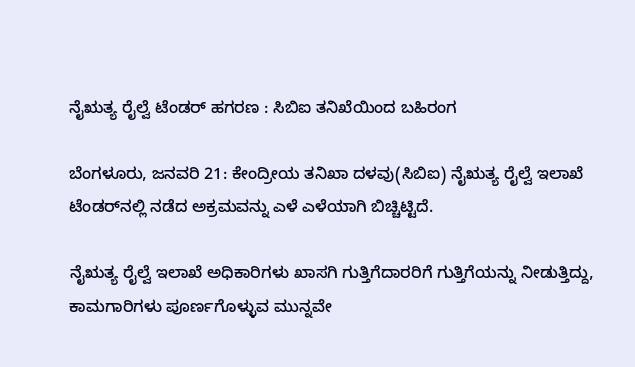ನೈಋತ್ಯ ರೈಲ್ವೆ ಟೆಂಡರ್‌ ಹಗರಣ : ಸಿಬಿಐ ತನಿಖೆಯಿಂದ ಬಹಿರಂಗ

ಬೆಂಗಳೂರು, ಜನವರಿ 21: ಕೇಂದ್ರೀಯ ತನಿಖಾ ದಳವು(ಸಿಬಿಐ) ನೈಋತ್ಯ ರೈಲ್ವೆ ಇಲಾಖೆ ಟೆಂಡರ್‌ನಲ್ಲಿ ನಡೆದ ಅಕ್ರಮವನ್ನು ಎಳೆ ಎಳೆಯಾಗಿ ಬಿಚ್ಚಿಟ್ಟಿದೆ.

ನೈಋತ್ಯ ರೈಲ್ವೆ ಇಲಾಖೆ ಅಧಿಕಾರಿಗಳು ಖಾಸಗಿ ಗುತ್ತಿಗೆದಾರರಿಗೆ ಗುತ್ತಿಗೆಯನ್ನು ನೀಡುತ್ತಿದ್ದು, ಕಾಮಗಾರಿಗಳು ಪೂರ್ಣಗೊಳ್ಳುವ ಮುನ್ನವೇ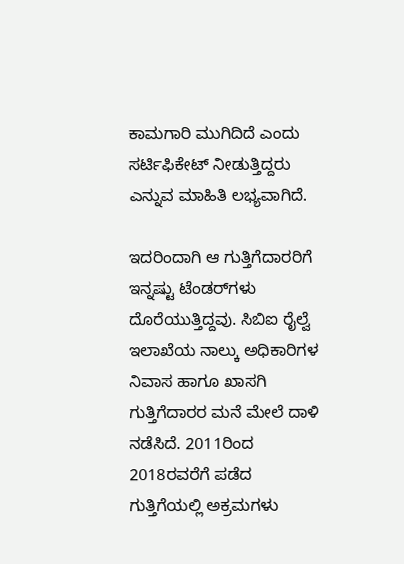ಕಾಮಗಾರಿ ಮುಗಿದಿದೆ ಎಂದು ಸರ್ಟಿಫಿಕೇಟ್ ನೀಡುತ್ತಿದ್ದರು ಎನ್ನುವ ಮಾಹಿತಿ ಲಭ್ಯವಾಗಿದೆ.

ಇದರಿಂದಾಗಿ ಆ ಗುತ್ತಿಗೆದಾರರಿಗೆ ಇನ್ನಷ್ಟು ಟೆಂಡರ್‌ಗಳು ದೊರೆಯುತ್ತಿದ್ದವು. ಸಿಬಿಐ ರೈಲ್ವೆ ಇಲಾಖೆಯ ನಾಲ್ಕು ಅಧಿಕಾರಿಗಳ ನಿವಾಸ ಹಾಗೂ ಖಾಸಗಿ ಗುತ್ತಿಗೆದಾರರ ಮನೆ ಮೇಲೆ ದಾಳಿ ನಡೆಸಿದೆ. 2011ರಿಂದ 2018ರವರೆಗೆ ಪಡೆದ ಗುತ್ತಿಗೆಯಲ್ಲಿ ಅಕ್ರಮಗಳು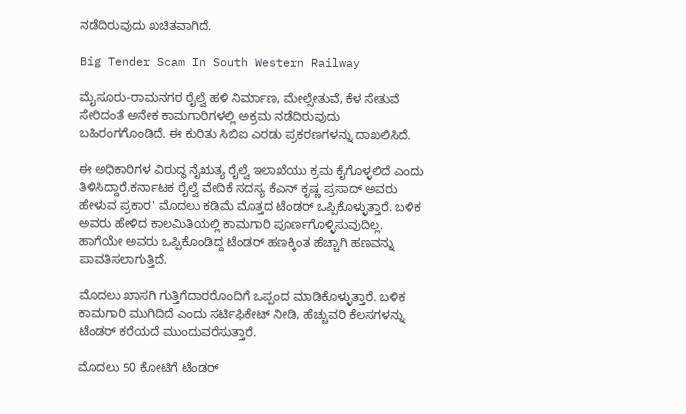ನಡೆದಿರುವುದು ಖಚಿತವಾಗಿದೆ.

Big Tender Scam In South Western Railway

ಮೈಸೂರು-ರಾಮನಗರ ರೈಲ್ವೆ ಹಳಿ ನಿರ್ಮಾಣ, ಮೇಲ್ಸೇತುವೆ, ಕೆಳ ಸೇತುವೆ ಸೇರಿದಂತೆ ಅನೇಕ ಕಾಮಗಾರಿಗಳಲ್ಲಿ ಅಕ್ರಮ ನಡೆದಿರುವುದು ಬಹಿರಂಗಗೊಂಡಿದೆ. ಈ ಕುರಿತು ಸಿಬಿಐ ಎರಡು ಪ್ರಕರಣಗಳನ್ನು ದಾಖಲಿಸಿದೆ.

ಈ ಅಧಿಕಾರಿಗಳ ವಿರುದ್ಧ ನೈಋತ್ಯ ರೈಲ್ವೆ ಇಲಾಖೆಯು ಕ್ರಮ ಕೈಗೊಳ್ಳಲಿದೆ ಎಂದು ತಿಳಿಸಿದ್ದಾರೆ.ಕರ್ನಾಟಕ ರೈಲ್ವೆ ವೇದಿಕೆ ಸದಸ್ಯ ಕೆಎನ್ ಕೃಷ್ಣ ಪ್ರಸಾದ್ ಅವರು ಹೇಳುವ ಪ್ರಕಾರ' ಮೊದಲು ಕಡಿಮೆ ಮೊತ್ತದ ಟೆಂಡರ್ ಒಪ್ಪಿಕೊಳ್ಳುತ್ತಾರೆ. ಬಳಿಕ ಅವರು ಹೇಳಿದ ಕಾಲಮಿತಿಯಲ್ಲಿ ಕಾಮಗಾರಿ ಪೂರ್ಣಗೊಳ್ಳಿಸುವುದಿಲ್ಲ. ಹಾಗೆಯೇ ಅವರು ಒಪ್ಪಿಕೊಂಡಿದ್ದ ಟೆಂಡರ್‌ ಹಣಕ್ಕಿಂತ ಹೆಚ್ಚಾಗಿ ಹಣವನ್ನು ಪಾವತಿಸಲಾಗುತ್ತಿದೆ.

ಮೊದಲು ಖಾಸಗಿ ಗುತ್ತಿಗೆದಾರರೊಂದಿಗೆ ಒಪ್ಪಂದ ಮಾಡಿಕೊಳ್ಳುತ್ತಾರೆ. ಬಳಿಕ ಕಾಮಗಾರಿ ಮುಗಿದಿದೆ ಎಂದು ಸರ್ಟಿಫಿಕೇಟ್ ನೀಡಿ, ಹೆಚ್ಚುವರಿ ಕೆಲಸಗಳನ್ನು ಟೆಂಡರ್ ಕರೆಯದೆ ಮುಂದುವರೆಸುತ್ತಾರೆ.

ಮೊದಲು 50 ಕೋಟಿಗೆ ಟೆಂಡರ್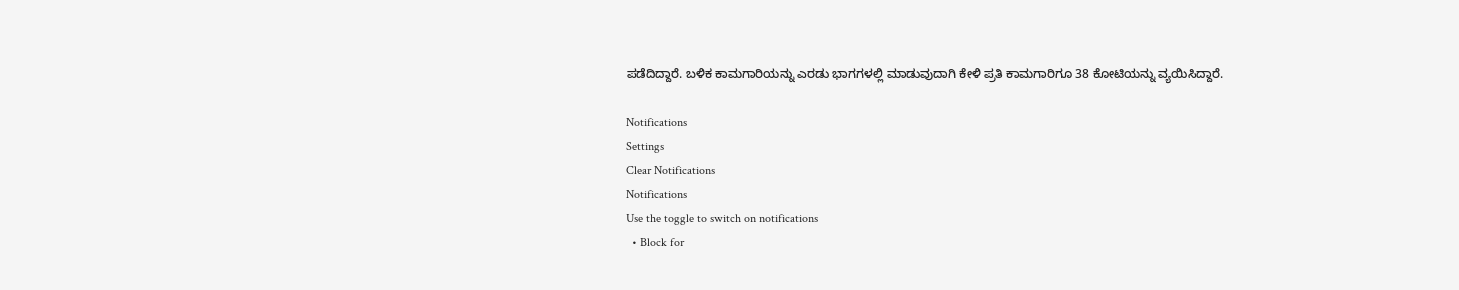ಪಡೆದಿದ್ದಾರೆ. ಬಳಿಕ ಕಾಮಗಾರಿಯನ್ನು ಎರಡು ಭಾಗಗಳಲ್ಲಿ ಮಾಡುವುದಾಗಿ ಕೇಳಿ ಪ್ರತಿ ಕಾಮಗಾರಿಗೂ 38 ಕೋಟಿಯನ್ನು ವ್ಯಯಿಸಿದ್ದಾರೆ.

Notifications
Settings
Clear Notifications
Notifications
Use the toggle to switch on notifications
  • Block for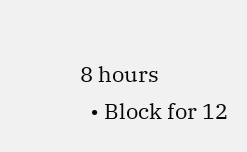8 hours
  • Block for 12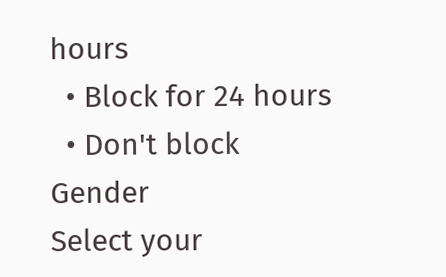hours
  • Block for 24 hours
  • Don't block
Gender
Select your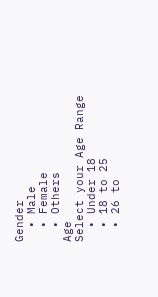Gender
  • Male
  • Female
  • Others
Age
Select your Age Range
  • Under 18
  • 18 to 25
  • 26 to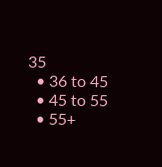35
  • 36 to 45
  • 45 to 55
  • 55+